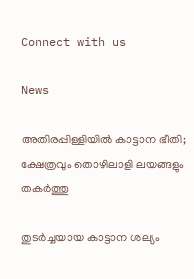Connect with us

News

അതിരപ്പിള്ളിയില്‍ കാട്ടാന ഭീതി; ക്ഷേത്രവും തൊഴിലാളി ലയങ്ങളും തകര്‍ത്തു

തുടര്‍ച്ചയായ കാട്ടാന ശല്യം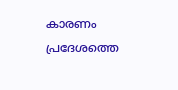കാരണം പ്രദേശത്തെ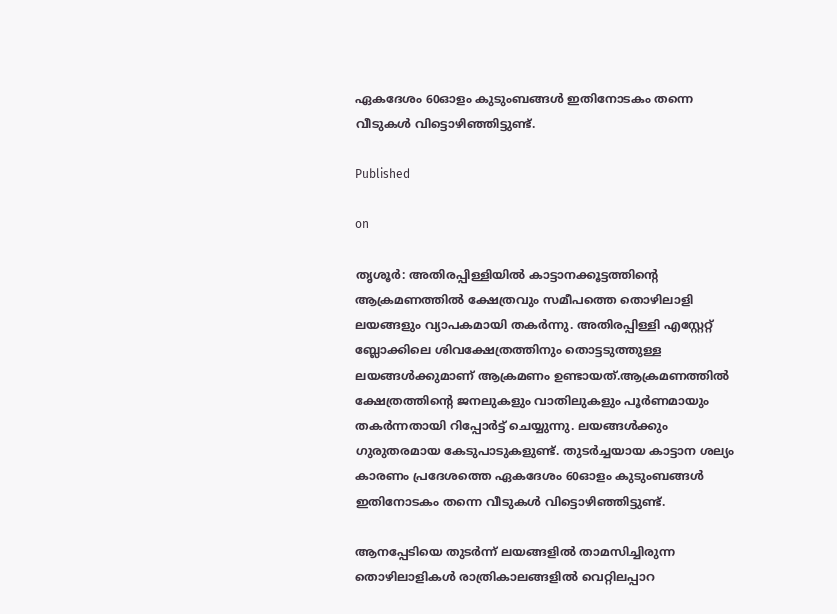ഏകദേശം 60ഓളം കുടുംബങ്ങള്‍ ഇതിനോടകം തന്നെ വീടുകള്‍ വിട്ടൊഴിഞ്ഞിട്ടുണ്ട്.

Published

on

തൃശൂര്‍: അതിരപ്പിള്ളിയില്‍ കാട്ടാനക്കൂട്ടത്തിന്റെ ആക്രമണത്തില്‍ ക്ഷേത്രവും സമീപത്തെ തൊഴിലാളി ലയങ്ങളും വ്യാപകമായി തകര്‍ന്നു. അതിരപ്പിള്ളി എസ്റ്റേറ്റ് ബ്ലോക്കിലെ ശിവക്ഷേത്രത്തിനും തൊട്ടടുത്തുള്ള ലയങ്ങള്‍ക്കുമാണ് ആക്രമണം ഉണ്ടായത്.ആക്രമണത്തില്‍ ക്ഷേത്രത്തിന്റെ ജനലുകളും വാതിലുകളും പൂര്‍ണമായും തകര്‍ന്നതായി റിപ്പോര്‍ട്ട് ചെയ്യുന്നു. ലയങ്ങള്‍ക്കും ഗുരുതരമായ കേടുപാടുകളുണ്ട്. തുടര്‍ച്ചയായ കാട്ടാന ശല്യം കാരണം പ്രദേശത്തെ ഏകദേശം 60ഓളം കുടുംബങ്ങള്‍ ഇതിനോടകം തന്നെ വീടുകള്‍ വിട്ടൊഴിഞ്ഞിട്ടുണ്ട്.

ആനപ്പേടിയെ തുടര്‍ന്ന് ലയങ്ങളില്‍ താമസിച്ചിരുന്ന തൊഴിലാളികള്‍ രാത്രികാലങ്ങളില്‍ വെറ്റിലപ്പാറ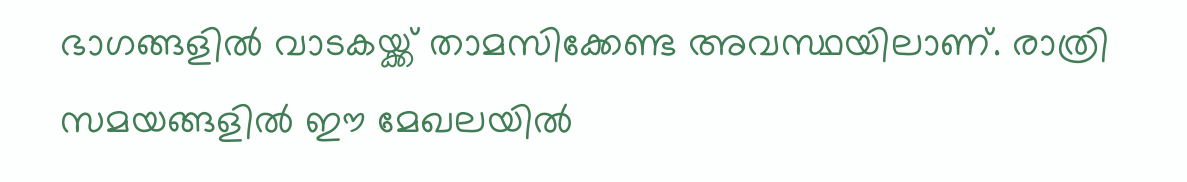ഭാഗങ്ങളില്‍ വാടകയ്ക്ക് താമസിക്കേണ്ട അവസ്ഥയിലാണ്. രാത്രി സമയങ്ങളില്‍ ഈ മേഖലയില്‍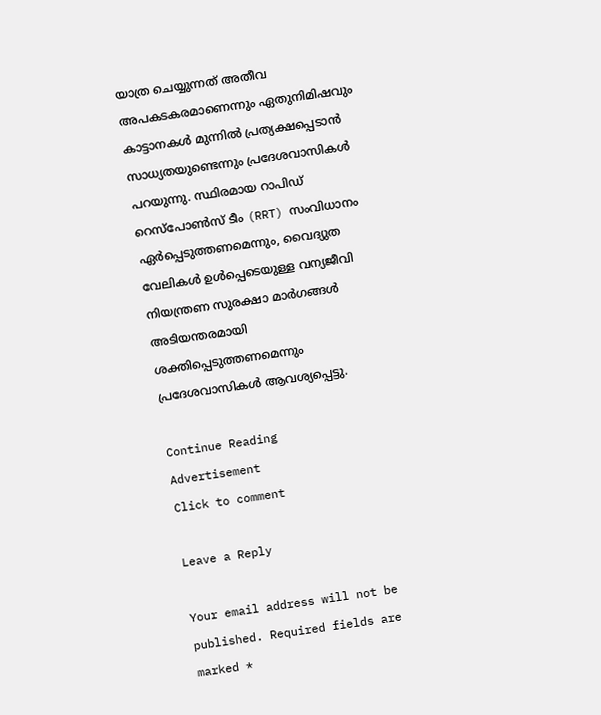യാത്ര ചെയ്യുന്നത് അതീവ അപകടകരമാണെന്നും ഏതുനിമിഷവും കാട്ടാനകള്‍ മുന്നില്‍ പ്രത്യക്ഷപ്പെടാന്‍ സാധ്യതയുണ്ടെന്നും പ്രദേശവാസികള്‍ പറയുന്നു. സ്ഥിരമായ റാപിഡ് റെസ്‌പോണ്‍സ് ടീം (RRT) സംവിധാനം ഏര്‍പ്പെടുത്തണമെന്നും, വൈദ്യുത വേലികള്‍ ഉള്‍പ്പെടെയുള്ള വന്യജീവി നിയന്ത്രണ സുരക്ഷാ മാര്‍ഗങ്ങള്‍ അടിയന്തരമായി ശക്തിപ്പെടുത്തണമെന്നും പ്രദേശവാസികള്‍ ആവശ്യപ്പെട്ടു.

Continue Reading
Advertisement
Click to comment

Leave a Reply

Your email address will not be published. Required fields are marked *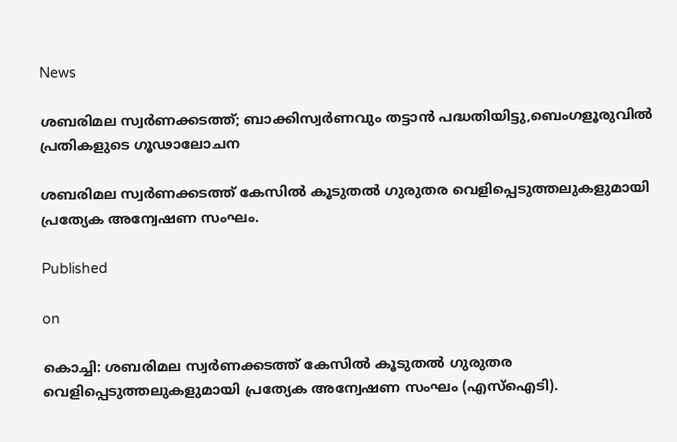News

ശബരിമല സ്വർണക്കടത്ത്; ബാക്കിസ്വർണവും തട്ടാൻ പദ്ധതിയിട്ടു,ബെംഗളൂരുവിൽ പ്രതികളുടെ ഗൂഢാലോചന

ശബരിമല സ്വർണക്കടത്ത് കേസിൽ കൂടുതൽ ഗുരുതര വെളിപ്പെടുത്തലുകളുമായി പ്രത്യേക അന്വേഷണ സംഘം.

Published

on

കൊച്ചി: ശബരിമല സ്വർണക്കടത്ത് കേസിൽ കൂടുതൽ ഗുരുതര വെളിപ്പെടുത്തലുകളുമായി പ്രത്യേക അന്വേഷണ സംഘം (എസ്ഐടി).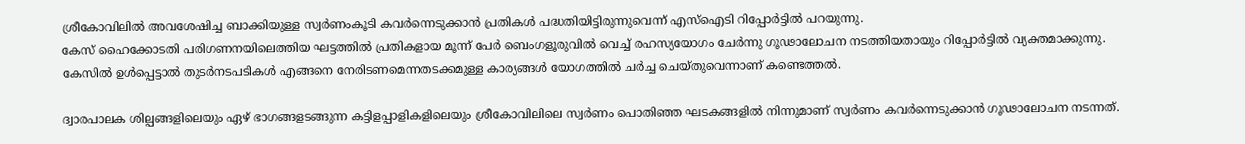ശ്രീകോവിലിൽ അവശേഷിച്ച ബാക്കിയുള്ള സ്വർണംകൂടി കവർന്നെടുക്കാൻ പ്രതികൾ പദ്ധതിയിട്ടിരുന്നുവെന്ന് എസ്ഐടി റിപ്പോർട്ടിൽ പറയുന്നു.
കേസ് ഹൈക്കോടതി പരിഗണനയിലെത്തിയ ഘട്ടത്തിൽ പ്രതികളായ മൂന്ന് പേർ ബെംഗളൂരുവിൽ വെച്ച് രഹസ്യയോഗം ചേർന്നു ഗൂഢാലോചന നടത്തിയതായും റിപ്പോർട്ടിൽ വ്യക്തമാക്കുന്നു. കേസിൽ ഉൾപ്പെട്ടാൽ തുടർനടപടികൾ എങ്ങനെ നേരിടണമെന്നതടക്കമുള്ള കാര്യങ്ങൾ യോഗത്തിൽ ചർച്ച ചെയ്തുവെന്നാണ് കണ്ടെത്തൽ.

ദ്വാരപാലക ശില്പങ്ങളിലെയും ഏഴ് ഭാഗങ്ങളടങ്ങുന്ന കട്ടിളപ്പാളികളിലെയും ശ്രീകോവിലിലെ സ്വർണം പൊതിഞ്ഞ ഘടകങ്ങളിൽ നിന്നുമാണ് സ്വർണം കവർന്നെടുക്കാൻ ഗൂഢാലോചന നടന്നത്.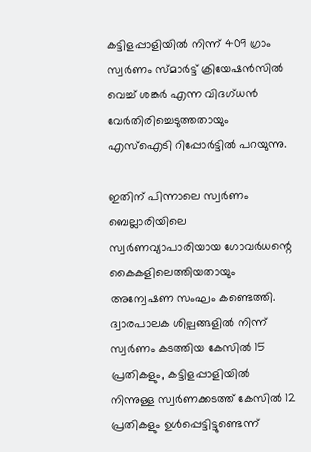കട്ടിളപ്പാളിയിൽ നിന്ന് 409 ഗ്രാം സ്വർണം സ്മാർട്ട് ക്രിയേഷൻസിൽ വെച്ച് ശങ്കർ എന്ന വിദഗ്ധൻ വേർതിരിച്ചെടുത്തതായും എസ്ഐടി റിപ്പോർട്ടിൽ പറയുന്നു.

ഇതിന് പിന്നാലെ സ്വർണം ബെല്ലാരിയിലെ സ്വർണവ്യാപാരിയായ ഗോവർധന്റെ കൈകളിലെത്തിയതായും അന്വേഷണ സംഘം കണ്ടെത്തി.
ദ്വാരപാലക ശില്പങ്ങളിൽ നിന്ന് സ്വർണം കടത്തിയ കേസിൽ 15 പ്രതികളും, കട്ടിളപ്പാളിയിൽ നിന്നുള്ള സ്വർണക്കടത്ത് കേസിൽ 12 പ്രതികളും ഉൾപ്പെട്ടിട്ടുണ്ടെന്ന്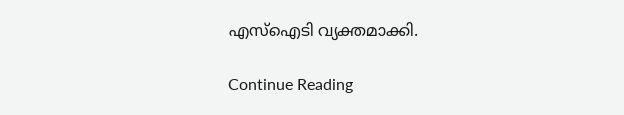എസ്ഐടി വ്യക്തമാക്കി.

Continue Reading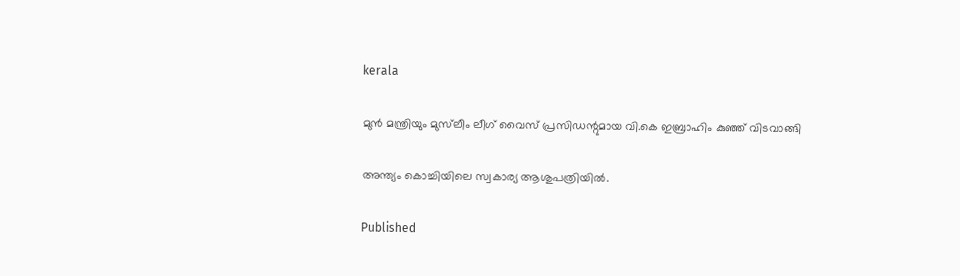kerala

മുന്‍ മന്ത്രിയും മുസ്‌ലീം ലീഗ് വൈസ് പ്രസിഡന്റുമായ വി.കെ ഇബ്രാഹിം കുഞ്ഞ് വിടവാങ്ങി

അന്ത്യം കൊച്ചിയിലെ സ്വകാര്യ ആശുപത്രിയില്‍.

Published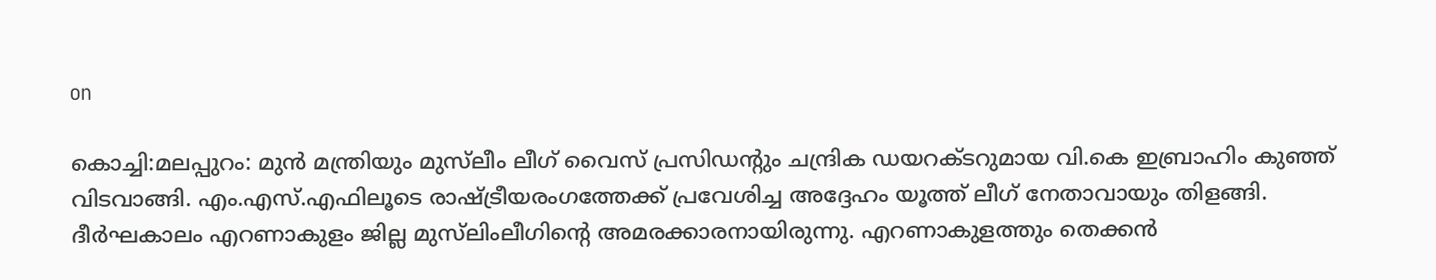on

കൊച്ചി:മലപ്പുറം: മുന്‍ മന്ത്രിയും മുസ്‌ലീം ലീഗ് വൈസ് പ്രസിഡന്റും ചന്ദ്രിക ഡയറക്ടറുമായ വി.കെ ഇബ്രാഹിം കുഞ്ഞ് വിടവാങ്ങി. എം.എസ്.എഫിലൂടെ രാഷ്ട്രീയരംഗത്തേക്ക് പ്രവേശിച്ച അദ്ദേഹം യൂത്ത് ലീഗ് നേതാവായും തിളങ്ങി. ദീർഘകാലം എറണാകുളം ജില്ല മുസ്‌ലിംലീഗിന്റെ അമരക്കാരനായിരുന്നു. എറണാകുളത്തും തെക്കൻ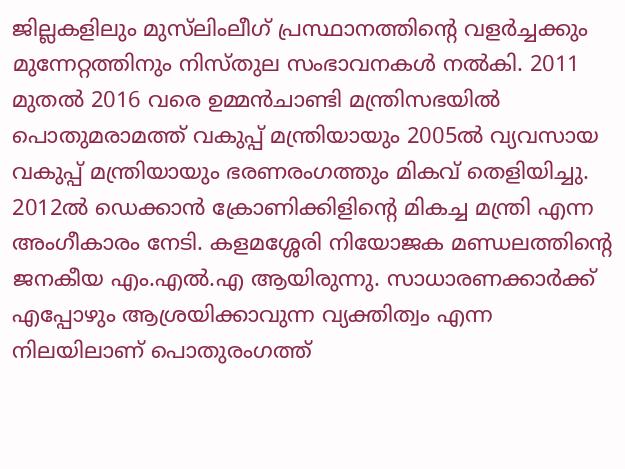ജില്ലകളിലും മുസ്‌ലിംലീഗ് പ്രസ്ഥാനത്തിന്റെ വളർച്ചക്കും മുന്നേറ്റത്തിനും നിസ്തുല സംഭാവനകൾ നൽകി. 2011 മുതൽ 2016 വരെ ഉമ്മൻചാണ്ടി മന്ത്രിസഭയിൽ പൊതുമരാമത്ത് വകുപ്പ് മന്ത്രിയായും 2005ൽ വ്യവസായ വകുപ്പ് മന്ത്രിയായും ഭരണരംഗത്തും മികവ് തെളിയിച്ചു. 2012ൽ ഡെക്കാൻ ക്രോണിക്കിളിന്റെ മികച്ച മന്ത്രി എന്ന അംഗീകാരം നേടി. കളമശ്ശേരി നിയോജക മണ്ഡലത്തിന്റെ ജനകീയ എം.എൽ.എ ആയിരുന്നു. സാധാരണക്കാർക്ക് എപ്പോഴും ആശ്രയിക്കാവുന്ന വ്യക്തിത്വം എന്ന നിലയിലാണ് പൊതുരംഗത്ത്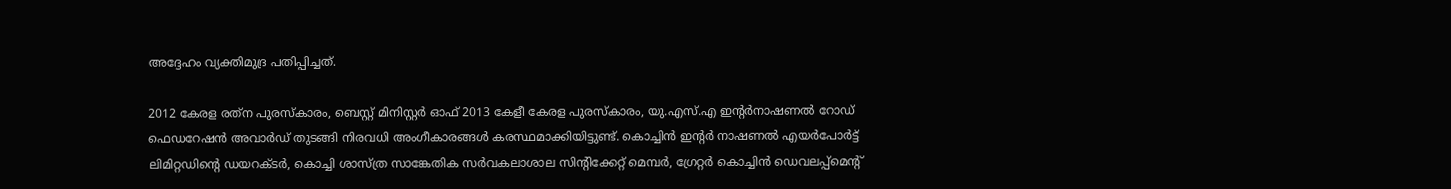അദ്ദേഹം വ്യക്തിമുദ്ര പതിപ്പിച്ചത്.

2012 കേരള രത്‌ന പുരസ്‌കാരം, ബെസ്റ്റ് മിനിസ്റ്റർ ഓഫ് 2013 കേളീ കേരള പുരസ്‌കാരം, യു.എസ്.എ ഇന്റർനാഷണൽ റോഡ് ഫെഡറേഷൻ അവാർഡ് തുടങ്ങി നിരവധി അംഗീകാരങ്ങൾ കരസ്ഥമാക്കിയിട്ടുണ്ട്. കൊച്ചിൻ ഇന്റർ നാഷണൽ എയർപോർട്ട് ലിമിറ്റഡിന്റെ ഡയറക്ടർ, കൊച്ചി ശാസ്ത്ര സാങ്കേതിക സർവകലാശാല സിന്റിക്കേറ്റ് മെമ്പർ, ഗ്രേറ്റർ കൊച്ചിൻ ഡെവലപ്പ്‌മെന്റ്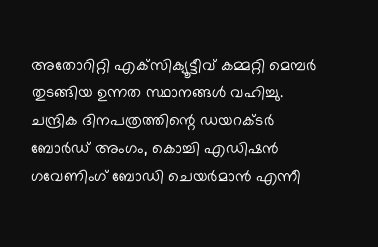അതോറിറ്റി എക്‌സിക്യൂട്ടീവ് കമ്മറ്റി മെമ്പർ തുടങ്ങിയ ഉന്നത സ്ഥാനങ്ങൾ വഹിച്ചു. ചന്ദ്രിക ദിനപത്രത്തിന്റെ ഡയറക്ടർ ബോർഡ് അംഗം, കൊച്ചി എഡിഷൻ ഗവേണിംഗ് ബോഡി ചെയർമാൻ എന്നീ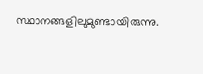സ്ഥാനങ്ങളിലുമുണ്ടായിരുന്നു.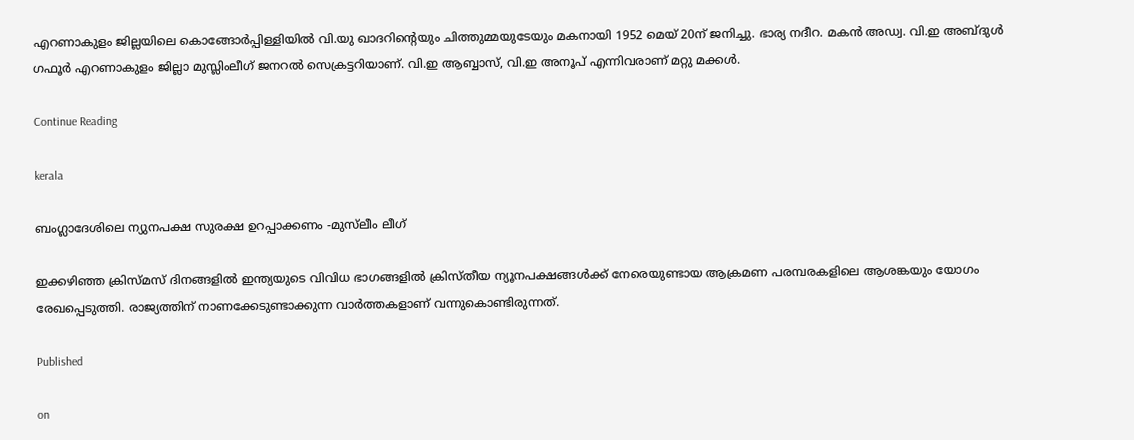എറണാകുളം ജില്ലയിലെ കൊങ്ങോർപ്പിള്ളിയിൽ വി.യു ഖാദറിന്റെയും ചിത്തുമ്മയുടേയും മകനായി 1952 മെയ് 20ന് ജനിച്ചു. ഭാര്യ നദീറ. മകൻ അഡ്വ. വി.ഇ അബ്ദുൾ ഗഫൂർ എറണാകുളം ജില്ലാ മുസ്ലിംലീഗ് ജനറൽ സെക്രട്ടറിയാണ്. വി.ഇ ആബ്ബാസ്, വി.ഇ അനൂപ് എന്നിവരാണ് മറ്റു മക്കൾ.

Continue Reading

kerala

ബംഗ്ലാദേശിലെ ന്യുനപക്ഷ സുരക്ഷ ഉറപ്പാക്കണം -മുസ്‌ലീം ലീഗ്

ഇക്കഴിഞ്ഞ ക്രിസ്മസ് ദിനങ്ങളില്‍ ഇന്ത്യയുടെ വിവിധ ഭാഗങ്ങളില്‍ ക്രിസ്തീയ ന്യൂനപക്ഷങ്ങള്‍ക്ക് നേരെയുണ്ടായ ആക്രമണ പരമ്പരകളിലെ ആശങ്കയും യോഗം രേഖപ്പെടുത്തി. രാജ്യത്തിന് നാണക്കേടുണ്ടാക്കുന്ന വാര്‍ത്തകളാണ് വന്നുകൊണ്ടിരുന്നത്.

Published

on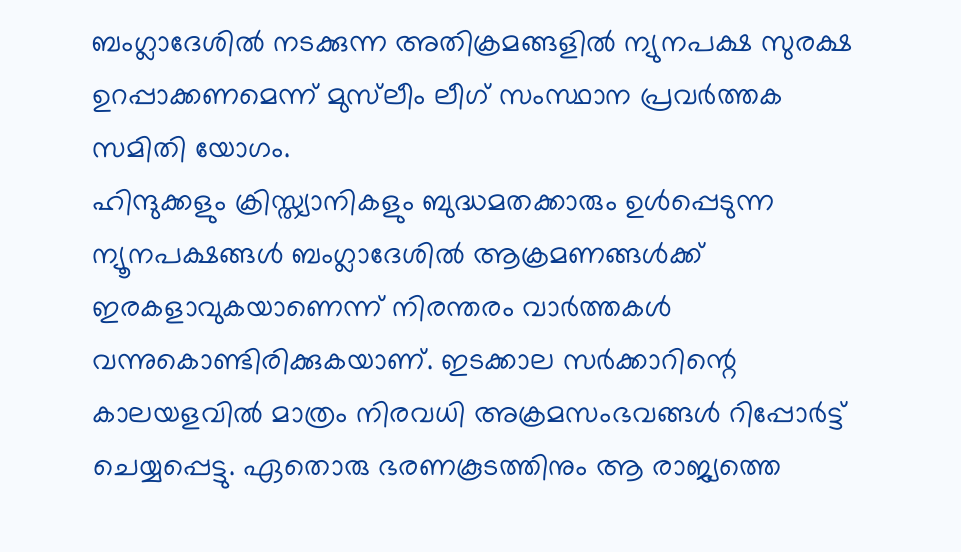ബംഗ്ലാദേശില്‍ നടക്കുന്ന അതിക്രമങ്ങളില്‍ ന്യുനപക്ഷ സുരക്ഷ ഉറപ്പാക്കണമെന്ന് മുസ്‌ലീം ലീഗ് സംസ്ഥാന പ്രവര്‍ത്തക സമിതി യോഗം.
ഹിന്ദുക്കളും ക്രിസ്ത്യാനികളും ബുദ്ധമതക്കാരും ഉള്‍പ്പെടുന്ന ന്യൂനപക്ഷങ്ങള്‍ ബംഗ്ലാദേശില്‍ ആക്രമണങ്ങള്‍ക്ക് ഇരകളാവുകയാണെന്ന് നിരന്തരം വാര്‍ത്തകള്‍ വന്നുകൊണ്ടിരിക്കുകയാണ്. ഇടക്കാല സര്‍ക്കാറിന്റെ കാലയളവില്‍ മാത്രം നിരവധി അക്രമസംഭവങ്ങള്‍ റിപ്പോര്‍ട്ട് ചെയ്യപ്പെട്ടു. ഏതൊരു ഭരണകൂടത്തിനും ആ രാജ്യത്തെ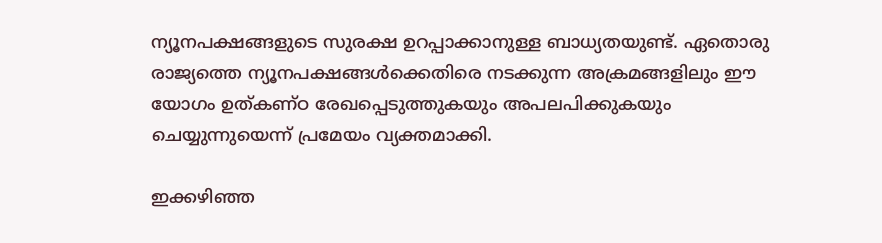ന്യൂനപക്ഷങ്ങളുടെ സുരക്ഷ ഉറപ്പാക്കാനുള്ള ബാധ്യതയുണ്ട്. ഏതൊരു രാജ്യത്തെ ന്യൂനപക്ഷങ്ങള്‍ക്കെതിരെ നടക്കുന്ന അക്രമങ്ങളിലും ഈ യോഗം ഉത്കണ്ഠ രേഖപ്പെടുത്തുകയും അപലപിക്കുകയും ചെയ്യുന്നുയെന്ന് പ്രമേയം വ്യക്തമാക്കി.

ഇക്കഴിഞ്ഞ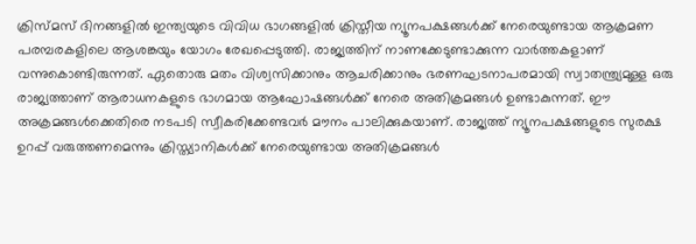ക്രിസ്മസ് ദിനങ്ങളില്‍ ഇന്ത്യയുടെ വിവിധ ഭാഗങ്ങളില്‍ ക്രിസ്തീയ ന്യൂനപക്ഷങ്ങള്‍ക്ക് നേരെയുണ്ടായ ആക്രമണ പരമ്പരകളിലെ ആശങ്കയും യോഗം രേഖപ്പെടുത്തി. രാജ്യത്തിന് നാണക്കേടുണ്ടാക്കുന്ന വാര്‍ത്തകളാണ് വന്നുകൊണ്ടിരുന്നത്. ഏതൊരു മതം വിശ്വസിക്കാനും ആചരിക്കാനും ഭരണഘടനാപരമായി സ്വാതന്ത്ര്യമുള്ള ഒരു രാജ്യത്താണ് ആരാധനകളുടെ ഭാഗമായ ആഘോഷങ്ങള്‍ക്ക് നേരെ അതിക്രമങ്ങള്‍ ഉണ്ടാകുന്നത്. ഈ അക്രമങ്ങള്‍ക്കെതിരെ നടപടി സ്വീകരിക്കേണ്ടവര്‍ മൗനം പാലിക്കുകയാണ്. രാജ്യത്ത് ന്യൂനപക്ഷങ്ങളുടെ സുരക്ഷ ഉറപ്പ് വരുത്തണമെന്നും ക്രിസ്ത്യാനികള്‍ക്ക് നേരെയുണ്ടായ അതിക്രമങ്ങള്‍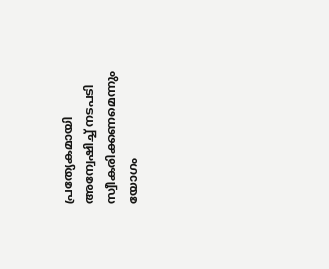പ്രത്യേകമായി അന്വേഷിച്ച് നടപടി സ്വീകരിക്കണമെന്നും യോഗം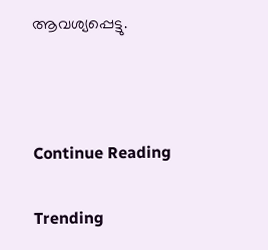ആവശ്യപ്പെട്ടു.



Continue Reading

Trending